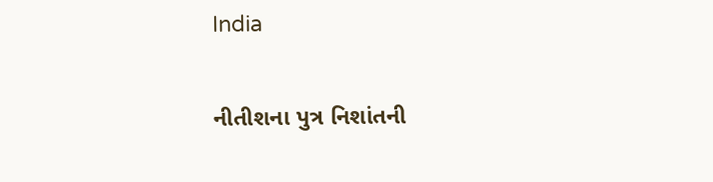India

નીતીશના પુત્ર નિશાંતની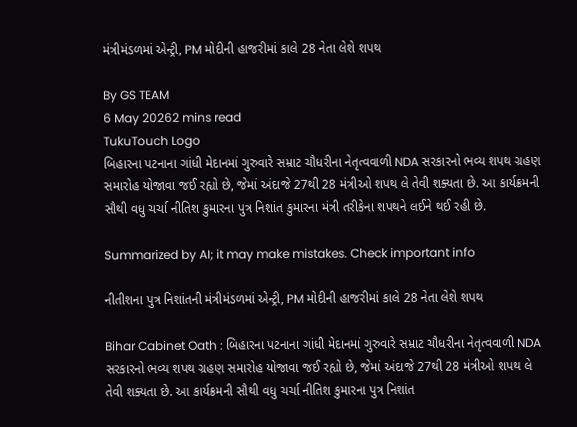મંત્રીમંડળમાં એન્ટ્રી, PM મોદીની હાજરીમાં કાલે 28 નેતા લેશે શપથ

By GS TEAM
6 May 20262 mins read
TukuTouch Logo
બિહારના પટનાના ગાંધી મેદાનમાં ગુરુવારે સમ્રાટ ચૌધરીના નેતૃત્વવાળી NDA સરકારનો ભવ્ય શપથ ગ્રહણ સમારોહ યોજાવા જઈ રહ્યો છે, જેમાં અંદાજે 27થી 28 મંત્રીઓ શપથ લે તેવી શક્યતા છે. આ કાર્યક્રમની સૌથી વધુ ચર્ચા નીતિશ કુમારના પુત્ર નિશાંત કુમારના મંત્રી તરીકેના શપથને લઈને થઈ રહી છે.

Summarized by AI; it may make mistakes. Check important info

નીતીશના પુત્ર નિશાંતની મંત્રીમંડળમાં એન્ટ્રી, PM મોદીની હાજરીમાં કાલે 28 નેતા લેશે શપથ

Bihar Cabinet Oath : બિહારના પટનાના ગાંધી મેદાનમાં ગુરુવારે સમ્રાટ ચૌધરીના નેતૃત્વવાળી NDA સરકારનો ભવ્ય શપથ ગ્રહણ સમારોહ યોજાવા જઈ રહ્યો છે, જેમાં અંદાજે 27થી 28 મંત્રીઓ શપથ લે તેવી શક્યતા છે. આ કાર્યક્રમની સૌથી વધુ ચર્ચા નીતિશ કુમારના પુત્ર નિશાંત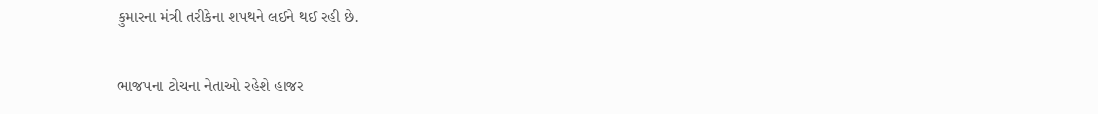કુમારના મંત્રી તરીકેના શપથને લઈને થઈ રહી છે.

ભાજપના ટોચના નેતાઓ રહેશે હાજર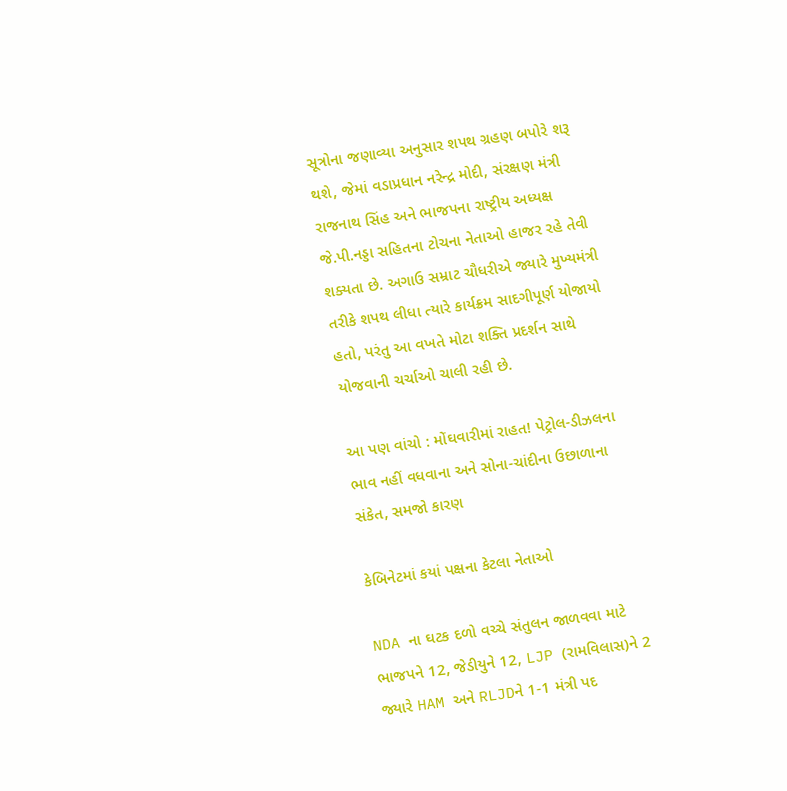સૂત્રોના જણાવ્યા અનુસાર શપથ ગ્રહણ બપોરે શરૂ થશે, જેમાં વડાપ્રધાન નરેન્દ્ર મોદી, સંરક્ષણ મંત્રી રાજનાથ સિંહ અને ભાજપના રાષ્ટ્રીય અધ્યક્ષ જે.પી.નડ્ડા સહિતના ટોચના નેતાઓ હાજર રહે તેવી શક્યતા છે. અગાઉ સમ્રાટ ચૌધરીએ જ્યારે મુખ્યમંત્રી તરીકે શપથ લીધા ત્યારે કાર્યક્રમ સાદગીપૂર્ણ યોજાયો હતો, પરંતુ આ વખતે મોટા શક્તિ પ્રદર્શન સાથે યોજવાની ચર્ચાઓ ચાલી રહી છે.

આ પણ વાંચો : મોંઘવારીમાં રાહત! પેટ્રોલ-ડીઝલના ભાવ નહીં વધવાના અને સોના-ચાંદીના ઉછાળાના સંકેત, સમજો કારણ

કેબિનેટમાં કયાં પક્ષના કેટલા નેતાઓ

NDA ના ઘટક દળો વચ્ચે સંતુલન જાળવવા માટે ભાજપને 12, જેડીયુને 12, LJP (રામવિલાસ)ને 2 જ્યારે HAM અને RLJDને 1-1 મંત્રી પદ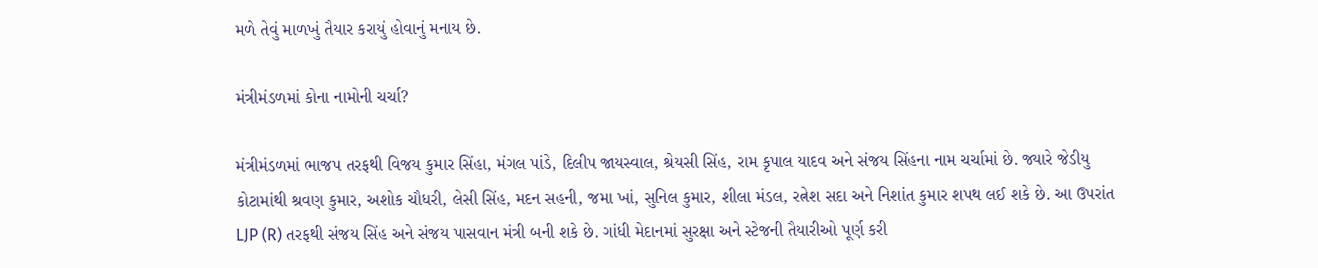મળે તેવું માળખું તૈયાર કરાયું હોવાનું મનાય છે.

મંત્રીમંડળમાં કોના નામોની ચર્ચા?

મંત્રીમંડળમાં ભાજપ તરફથી વિજય કુમાર સિંહા, મંગલ પાંડે, દિલીપ જાયસ્વાલ, શ્રેયસી સિંહ, રામ કૃપાલ યાદવ અને સંજય સિંહના નામ ચર્ચામાં છે. જ્યારે જેડીયુ કોટામાંથી શ્રવણ કુમાર, અશોક ચૌધરી, લેસી સિંહ, મદન સહની, જમા ખાં, સુનિલ કુમાર, શીલા મંડલ, રત્નેશ સદા અને નિશાંત કુમાર શપથ લઈ શકે છે. આ ઉપરાંત LJP (R) તરફથી સંજય સિંહ અને સંજય પાસવાન મંત્રી બની શકે છે. ગાંધી મેદાનમાં સુરક્ષા અને સ્ટેજની તૈયારીઓ પૂર્ણ કરી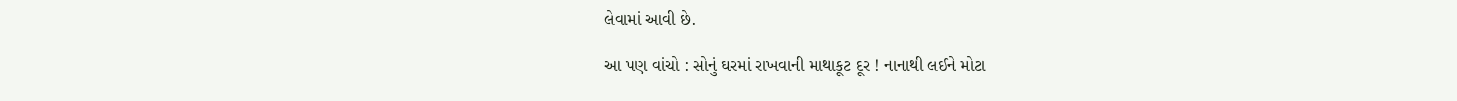લેવામાં આવી છે.

આ પણ વાંચો : સોનું ઘરમાં રાખવાની માથાકૂટ દૂર ! નાનાથી લઈને મોટા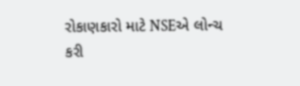રોકાણકારો માટે NSEએ લોન્ચ કરી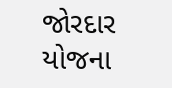જોરદાર યોજના